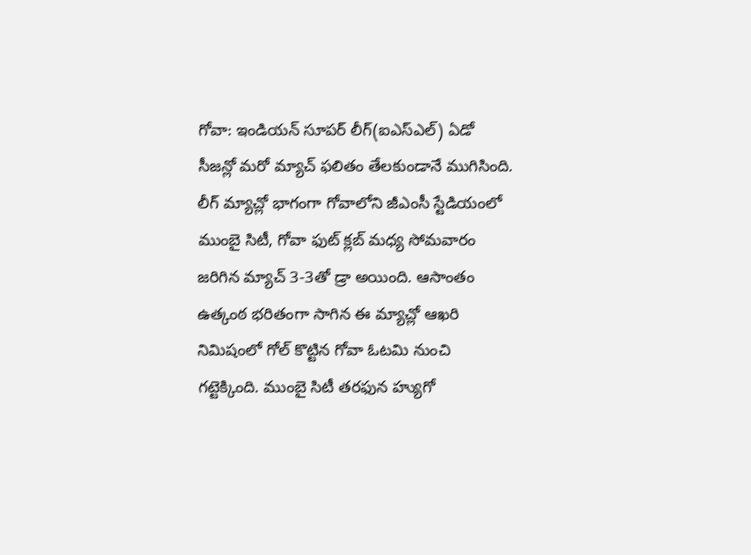గోవా: ఇండియన్ సూపర్ లీగ్(ఐఎస్ఎల్) ఏడో సీజన్లో మరో మ్యాచ్ ఫలితం తేలకుండానే ముగిసింది. లీగ్ మ్యాచ్లో భాగంగా గోవాలోని జీఎంసీ స్టేడియంలో ముంబై సిటీ, గోవా ఫుట్ క్లబ్ మధ్య సోమవారం జరిగిన మ్యాచ్ 3-3తో డ్రా అయింది. ఆసాంతం ఉత్కంఠ భరితంగా సాగిన ఈ మ్యాచ్లో ఆఖరి నిమిషంలో గోల్ కొట్టిన గోవా ఓటమి నుంచి గట్టెక్కింది. ముంబై సిటీ తరఫున హ్యుగో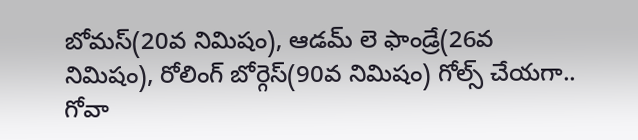బోమస్(20వ నిమిషం), ఆడమ్ లె ఫాండ్రే(26వ నిమిషం), రోలింగ్ బోర్గెస్(90వ నిమిషం) గోల్స్ చేయగా.. గోవా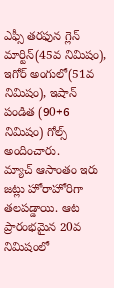ఎఫ్సీ తరఫున గ్లెన్ మార్టిన్(45వ నిమిషం), ఇగోర్ అంగులో(51వ నిమిషం), ఇషాన్ పండిత (90+6 నిమిషం) గోల్స్ అందించారు.
మ్యాచ్ ఆసాంతం ఇరు జట్లు హోరాహోరిగా తలపడ్డాయి. ఆట ప్రారంభమైన 20వ నిమిషంలో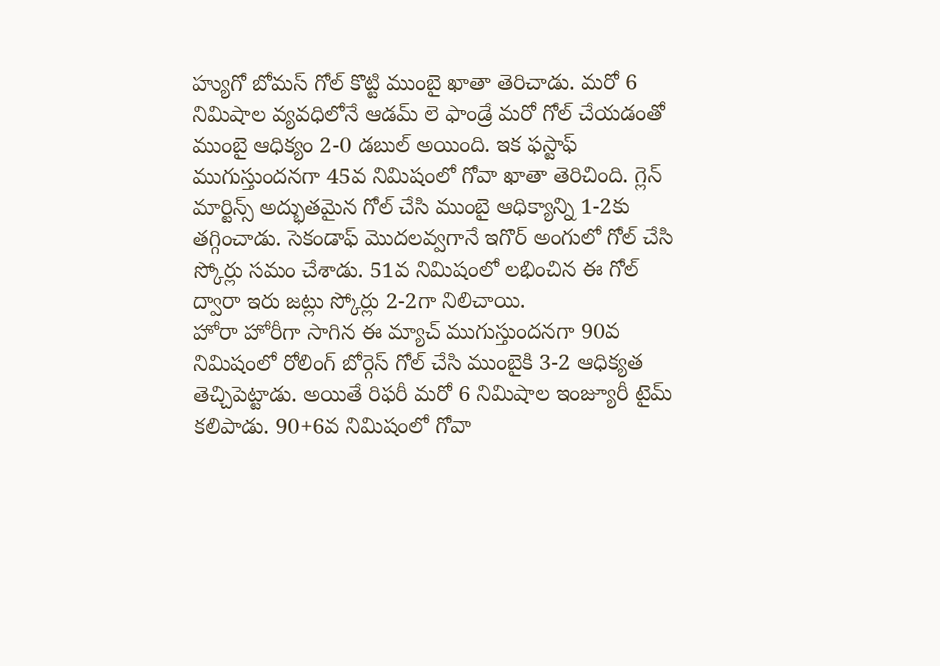హ్యుగో బోమస్ గోల్ కొట్టి ముంబై ఖాతా తెరిచాడు. మరో 6 నిమిషాల వ్యవధిలోనే ఆడమ్ లె ఫాండ్రే మరో గోల్ చేయడంతో ముంబై ఆధిక్యం 2-0 డబుల్ అయింది. ఇక ఫస్టాఫ్ ముగుస్తుందనగా 45వ నిమిషంలో గోవా ఖాతా తెరిచింది. గ్లెన్ మార్టిన్స్ అద్భుతమైన గోల్ చేసి ముంబై ఆధిక్యాన్ని 1-2కు తగ్గించాడు. సెకండాఫ్ మొదలవ్వగానే ఇగొర్ అంగులో గోల్ చేసి స్కోర్లు సమం చేశాడు. 51వ నిమిషంలో లభించిన ఈ గోల్ ద్వారా ఇరు జట్లు స్కోర్లు 2-2గా నిలిచాయి.
హోరా హోరీగా సాగిన ఈ మ్యాచ్ ముగుస్తుందనగా 90వ నిమిషంలో రోలింగ్ బోర్గెస్ గోల్ చేసి ముంబైకి 3-2 ఆధిక్యత తెచ్చిపెట్టాడు. అయితే రిఫరీ మరో 6 నిమిషాల ఇంజ్యూరీ టైమ్ కలిపాడు. 90+6వ నిమిషంలో గోవా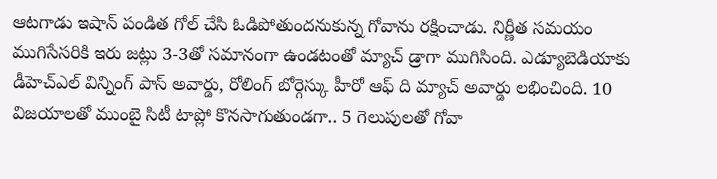ఆటగాడు ఇషాన్ పండిత గోల్ చేసి ఓడిపోతుందనుకున్న గోవాను రక్షించాడు. నిర్ణీత సమయం ముగిసేసరికి ఇరు జట్లు 3-3తో సమానంగా ఉండటంతో మ్యాచ్ డ్రాగా ముగిసింది. ఎడ్యూబెడియాకు డీహెచ్ఎల్ విన్నింగ్ పాస్ అవార్డు, రోలింగ్ బోర్గెస్కు హీరో ఆఫ్ ది మ్యాచ్ అవార్డు లభించింది. 10 విజయాలతో ముంబై సిటీ టాప్లో కొనసాగుతుండగా.. 5 గెలుపులతో గోవా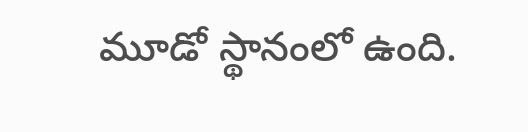మూడో స్థానంలో ఉంది.